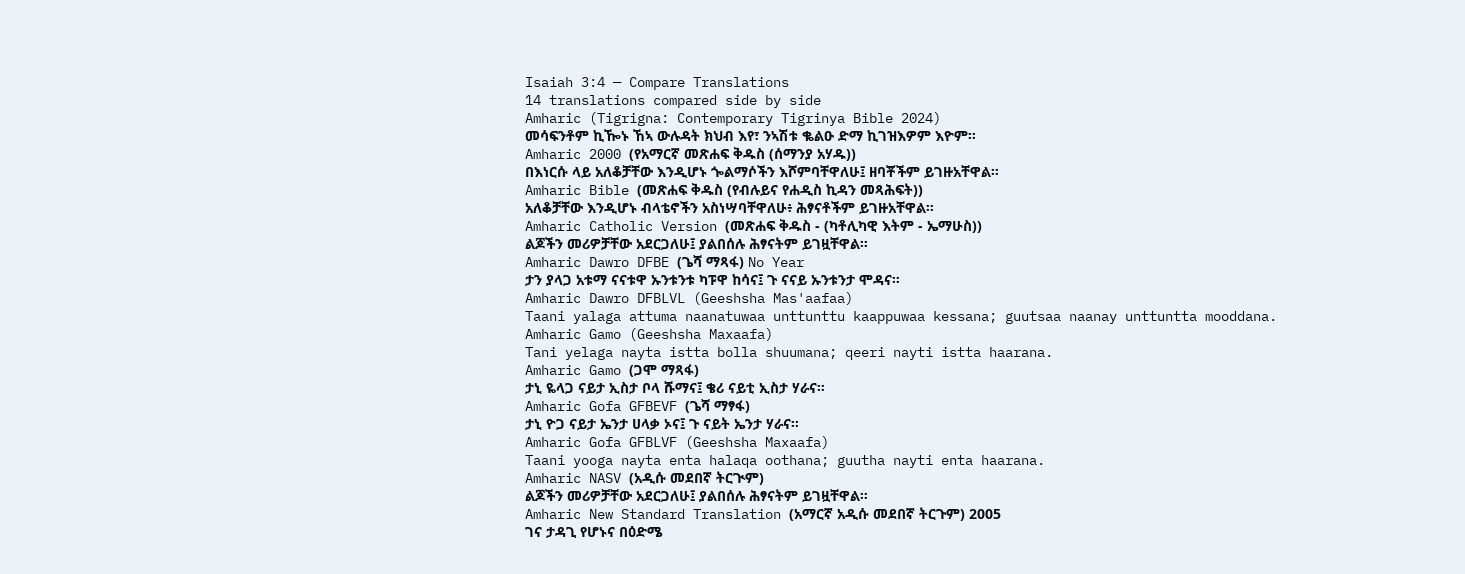Isaiah 3:4 — Compare Translations
14 translations compared side by side
Amharic (Tigrigna: Contemporary Tigrinya Bible 2024)
መሳፍንቶም ኪዀኑ ኸኣ ውሉዳት ክህብ እየ፣ ንኣሽቱ ቈልዑ ድማ ኪገዝእዎም እዮም።
Amharic 2000 (የአማርኛ መጽሐፍ ቅዱስ (ሰማንያ አሃዱ))
በእነርሱ ላይ አለቆቻቸው እንዲሆኑ ጐልማሶችን እሾምባቸዋለሁ፤ ዘባቾችም ይገዙአቸዋል።
Amharic Bible (መጽሐፍ ቅዱስ (የብሉይና የሐዲስ ኪዳን መጻሕፍት))
አለቆቻቸው እንዲሆኑ ብላቴኖችን አስነሣባቸዋለሁ፥ ሕፃናቶችም ይገዙአቸዋል።
Amharic Catholic Version (መጽሐፍ ቅዱስ - (ካቶሊካዊ እትም - ኤማሁስ))
ልጆችን መሪዎቻቸው አደርጋለሁ፤ ያልበሰሉ ሕፃናትም ይገዟቸዋል።
Amharic Dawro DFBE (ጌሻ ማጻፋ) No Year
ታን ያላጋ አቱማ ናናቱዋ ኡንቱንቱ ካፑዋ ከሳና፤ ጉ ናናይ ኡንቱንታ ሞዳና።
Amharic Dawro DFBLVL (Geeshsha Mas'aafaa)
Taani yalaga attuma naanatuwaa unttunttu kaappuwaa kessana; guutsaa naanay unttuntta mooddana.
Amharic Gamo (Geeshsha Maxaafa)
Tani yelaga nayta istta bolla shuumana; qeeri nayti istta haarana.
Amharic Gamo (ጋሞ ማጻፋ)
ታኒ ዬላጋ ናይታ ኢስታ ቦላ ሹማና፤ ቄሪ ናይቲ ኢስታ ሃራና።
Amharic Gofa GFBEVF (ጌሻ ማፃፋ)
ታኒ ዮጋ ናይታ ኤንታ ሀላቃ ኦና፤ ጉ ናይት ኤንታ ሃራና።
Amharic Gofa GFBLVF (Geeshsha Maxaafa)
Taani yooga nayta enta halaqa oothana; guutha nayti enta haarana.
Amharic NASV (አዲሱ መደበኛ ትርጒም)
ልጆችን መሪዎቻቸው አደርጋለሁ፤ ያልበሰሉ ሕፃናትም ይገዟቸዋል።
Amharic New Standard Translation (አማርኛ አዲሱ መደበኛ ትርጉም) 2005
ገና ታዳጊ የሆኑና በዕድሜ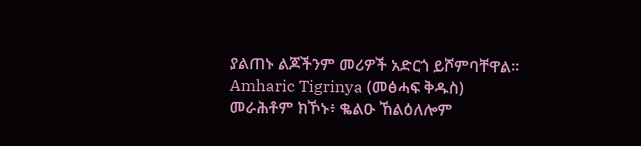ያልጠኑ ልጆችንም መሪዎች አድርጎ ይሾምባቸዋል።
Amharic Tigrinya (መፅሓፍ ቅዱስ)
መራሕቶም ክኾኑ፥ ቈልዑ ኸልዕለሎም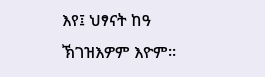እየ፤ ህፃናት ከዓ ኽገዝእዎም እዮም።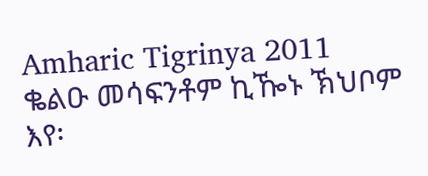Amharic Tigrinya 2011
ቈልዑ መሳፍንቶም ኪዀኑ ኽህቦም እየ፡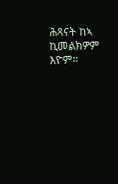ሕጻናት ከኣ ኪመልክዎም እዮም።